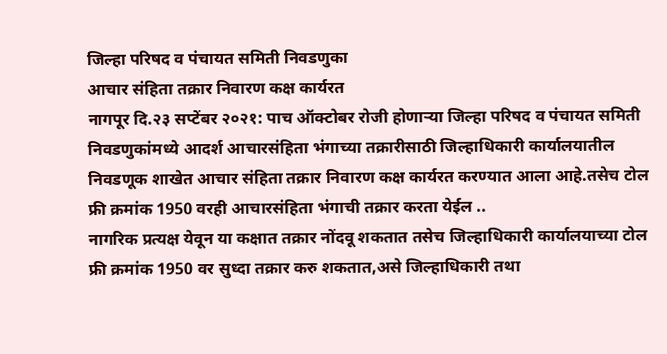जिल्हा परिषद व पंचायत समिती निवडणुका
आचार संहिता तक्रार निवारण कक्ष कार्यरत
नागपूर दि.२३ सप्टेंबर २०२१: पाच ऑक्टोबर रोजी होणाऱ्या जिल्हा परिषद व पंचायत समिती निवडणुकांमध्ये आदर्श आचारसंहिता भंगाच्या तक्रारीसाठी जिल्हाधिकारी कार्यालयातील निवडणूक शाखेत आचार संहिता तक्रार निवारण कक्ष कार्यरत करण्यात आला आहे.तसेच टोल फ्री क्रमांक 1950 वरही आचारसंहिता भंगाची तक्रार करता येईल ..
नागरिक प्रत्यक्ष येवून या कक्षात तक्रार नोंदवू शकतात तसेच जिल्हाधिकारी कार्यालयाच्या टोल फ्री क्रमांक 1950 वर सुध्दा तक्रार करु शकतात,असे जिल्हाधिकारी तथा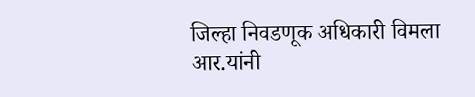जिल्हा निवडणूक अधिकारी विमला आर.यांनी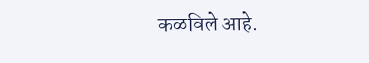कळविले आहे.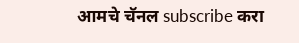आमचे चॅनल subscribe करा